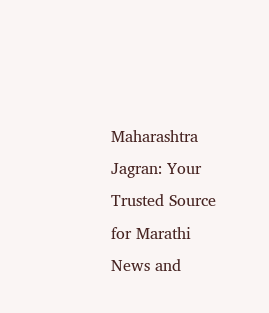Maharashtra Jagran: Your Trusted Source for Marathi News and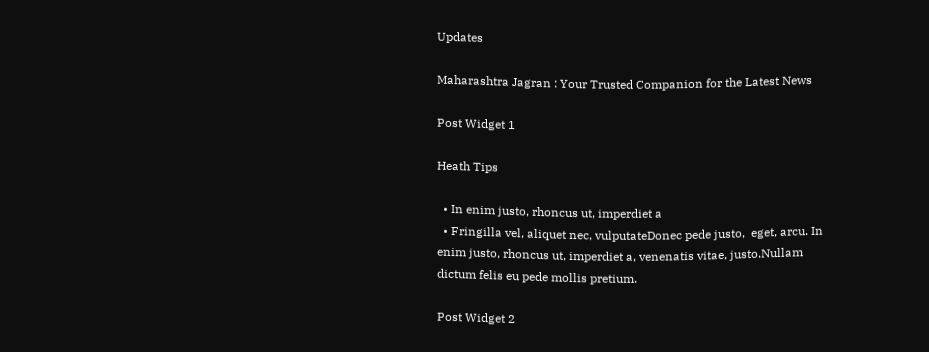Updates

Maharashtra Jagran : Your Trusted Companion for the Latest News

Post Widget 1

Heath Tips

  • In enim justo, rhoncus ut, imperdiet a
  • Fringilla vel, aliquet nec, vulputateDonec pede justo,  eget, arcu. In enim justo, rhoncus ut, imperdiet a, venenatis vitae, justo.Nullam dictum felis eu pede mollis pretium.

Post Widget 2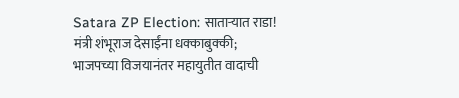Satara ZP Election: साताऱ्यात राडा! मंत्री शंभूराज देसाईंना धक्काबुक्की; भाजपच्या विजयानंतर महायुतीत वादाची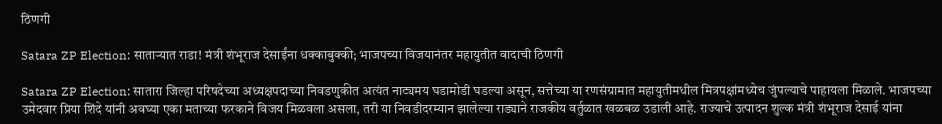ठिणगी

Satara ZP Election: साताऱ्यात राडा! मंत्री शंभूराज देसाईंना धक्काबुक्की; भाजपच्या विजयानंतर महायुतीत वादाची ठिणगी

Satara ZP Election: सातारा जिल्हा परिषदेच्या अध्यक्षपदाच्या निवडणुकीत अत्यंत नाट्यमय घडामोडी घडल्या असून, सत्तेच्या या रणसंग्रामात महायुतीमधील मित्रपक्षांमध्येच जुंपल्याचे पाहायला मिळाले. भाजपच्या उमेदवार प्रिया शिंदे यांनी अवघ्या एका मताच्या फरकाने विजय मिळवला असला, तरी या निवडीदरम्यान झालेल्या राड्याने राजकीय वर्तुळात खळबळ उडाली आहे. राज्याचे उत्पादन शुल्क मंत्री शंभूराज देसाई यांना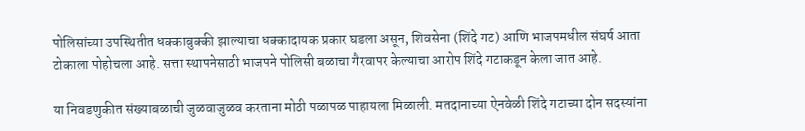पोलिसांच्या उपस्थितीत धक्काबुक्की झाल्याचा धक्कादायक प्रकार घडला असून, शिवसेना (शिंदे गट) आणि भाजपमधील संघर्ष आता टोकाला पोहोचला आहे. सत्ता स्थापनेसाठी भाजपने पोलिसी बळाचा गैरवापर केल्याचा आरोप शिंदे गटाकडून केला जात आहे.

या निवडणुकीत संख्याबळाची जुळवाजुळव करताना मोठी पळापळ पाहायला मिळाली. मतदानाच्या ऐनवेळी शिंदे गटाच्या दोन सदस्यांना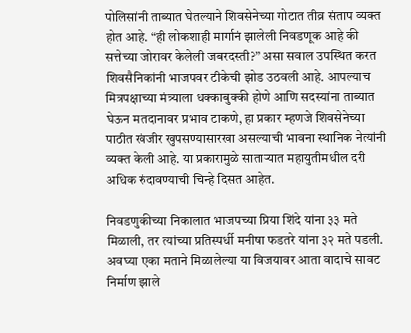पोलिसांनी ताब्यात घेतल्याने शिवसेनेच्या गोटात तीव्र संताप व्यक्त होत आहे. “ही लोकशाही मार्गानं झालेली निवडणूक आहे की सत्तेच्या जोरावर केलेली जबरदस्ती?” असा सवाल उपस्थित करत शिवसैनिकांनी भाजपवर टीकेची झोड उठवली आहे. आपल्याच मित्रपक्षाच्या मंत्र्याला धक्काबुक्की होणे आणि सदस्यांना ताब्यात घेऊन मतदानावर प्रभाव टाकणे, हा प्रकार म्हणजे शिवसेनेच्या पाठीत खंजीर खुपसण्यासारखा असल्याची भावना स्थानिक नेत्यांनी व्यक्त केली आहे. या प्रकारामुळे साताऱ्यात महायुतीमधील दरी अधिक रुंदावण्याची चिन्हे दिसत आहेत.

निवडणुकीच्या निकालात भाजपच्या प्रिया शिंदे यांना ३३ मते मिळाली, तर त्यांच्या प्रतिस्पर्धी मनीषा फडतरे यांना ३२ मते पडली. अवघ्या एका मताने मिळालेल्या या विजयावर आता वादाचे सावट निर्माण झाले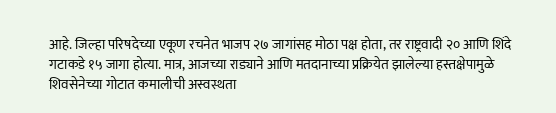आहे. जिल्हा परिषदेच्या एकूण रचनेत भाजप २७ जागांसह मोठा पक्ष होता, तर राष्ट्रवादी २० आणि शिंदे गटाकडे १५ जागा होत्या. मात्र, आजच्या राड्याने आणि मतदानाच्या प्रक्रियेत झालेल्या हस्तक्षेपामुळे शिवसेनेच्या गोटात कमालीची अस्वस्थता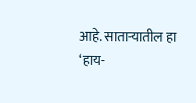आहे. साताऱ्यातील हा ‘हाय-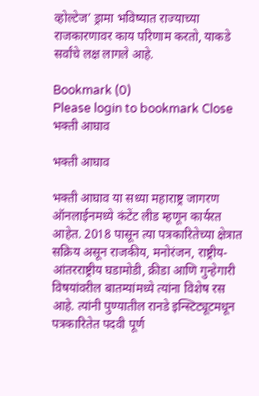व्होल्टेज’ ड्रामा भविष्यात राज्याच्या राजकारणावर काय परिणाम करतो, याकडे सर्वांचे लक्ष लागले आहे.

Bookmark (0)
Please login to bookmark Close
भक्ती आघाव

भक्ती आघाव

भक्ती आघाव या सध्या महाराष्ट्र जागरण ऑनलाईनमध्ये कंटेंट लीड म्हणून कार्यरत आहेत. 2018 पासून त्या पत्रकारितेच्या क्षेत्रात सक्रिय असून राजकीय, मनोरंजन, राष्ट्रीय-आंतरराष्ट्रीय घडामोडी, क्रीडा आणि गुन्हेगारी विषयांवरील बातम्यांमध्ये त्यांना विशेष रस आहे. त्यांनी पुण्यातील रानडे इन्स्टिट्यूटमधून पत्रकारितेत पदवी पूर्ण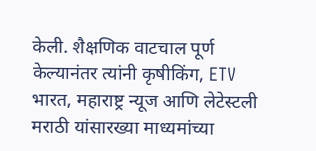केली. शैक्षणिक वाटचाल पूर्ण केल्यानंतर त्यांनी कृषीकिंग, ETV भारत, महाराष्ट्र न्यूज आणि लेटेस्टली मराठी यांसारख्या माध्यमांच्या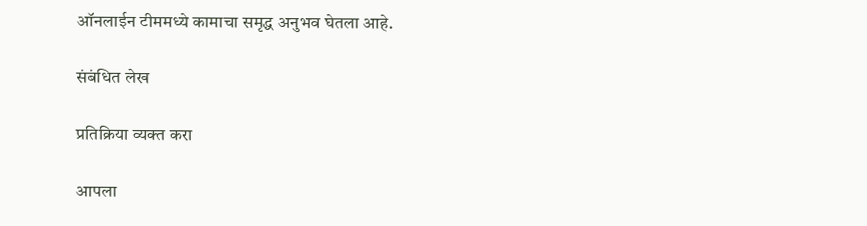ऑनलाईन टीममध्ये कामाचा समृद्ध अनुभव घेतला आहे.

संबंधित लेख

प्रतिक्रिया व्यक्त करा

आपला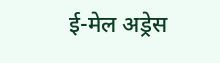ई-मेल अड्रेस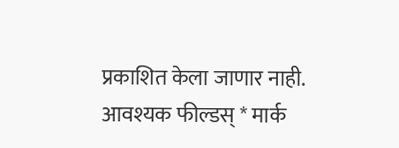प्रकाशित केला जाणार नाही. आवश्यक फील्डस् * मार्क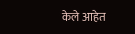केले आहेत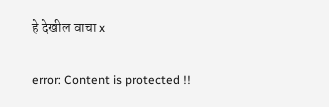हे देखील वाचा x

error: Content is protected !!